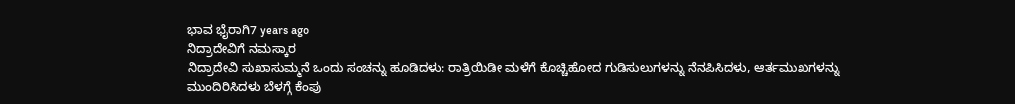ಭಾವ ಭೈರಾಗಿ7 years ago
ನಿದ್ರಾದೇವಿಗೆ ನಮಸ್ಕಾರ
ನಿದ್ರಾದೇವಿ ಸುಖಾಸುಮ್ಮನೆ ಒಂದು ಸಂಚನ್ನು ಹೂಡಿದಳು: ರಾತ್ರಿಯಿಡೀ ಮಳೆಗೆ ಕೊಚ್ಚಿಹೋದ ಗುಡಿಸುಲುಗಳನ್ನು ನೆನಪಿಸಿದಳು, ಆರ್ತಮುಖಗಳನ್ನು ಮುಂದಿರಿಸಿದಳು ಬೆಳಗ್ಗೆ ಕೆಂಪು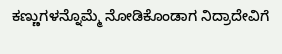ಕಣ್ಣುಗಳನ್ನೊಮ್ಮೆ ನೋಡಿಕೊಂಡಾಗ ನಿದ್ರಾದೇವಿಗೆ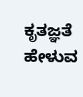ಕೃತಜ್ಞತೆ ಹೇಳುವ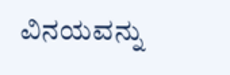ವಿನಯವನ್ನು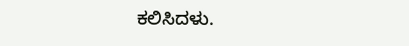ಕಲಿಸಿದಳು.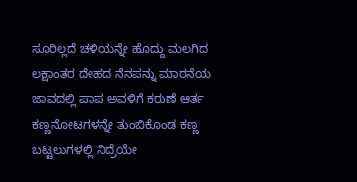ಸೂರಿಲ್ಲದೆ ಚಳಿಯನ್ನೇ ಹೊದ್ದು ಮಲಗಿದ ಲಕ್ಷಾಂತರ ದೇಹದ ನೆನಪನ್ನು ಮಾರನೆಯ ಜಾವದಲ್ಲಿ ಪಾಪ ಅವಳಿಗೆ ಕರುಣೆ ಆರ್ತ ಕಣ್ಣನೋಟಗಳನ್ನೇ ತುಂಬಿಕೊಂಡ ಕಣ್ಣ ಬಟ್ಟಲುಗಳಲ್ಲಿ ನಿದ್ರೆಯೇ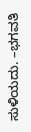ಸುಳಿಯದು. –ಭಗವತಿ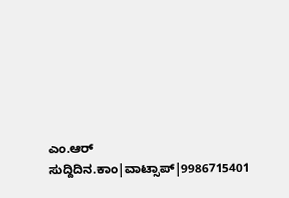ಎಂ.ಆರ್ ಸುದ್ದಿದಿನ.ಕಾಂ|ವಾಟ್ಸಾಪ್|9986715401